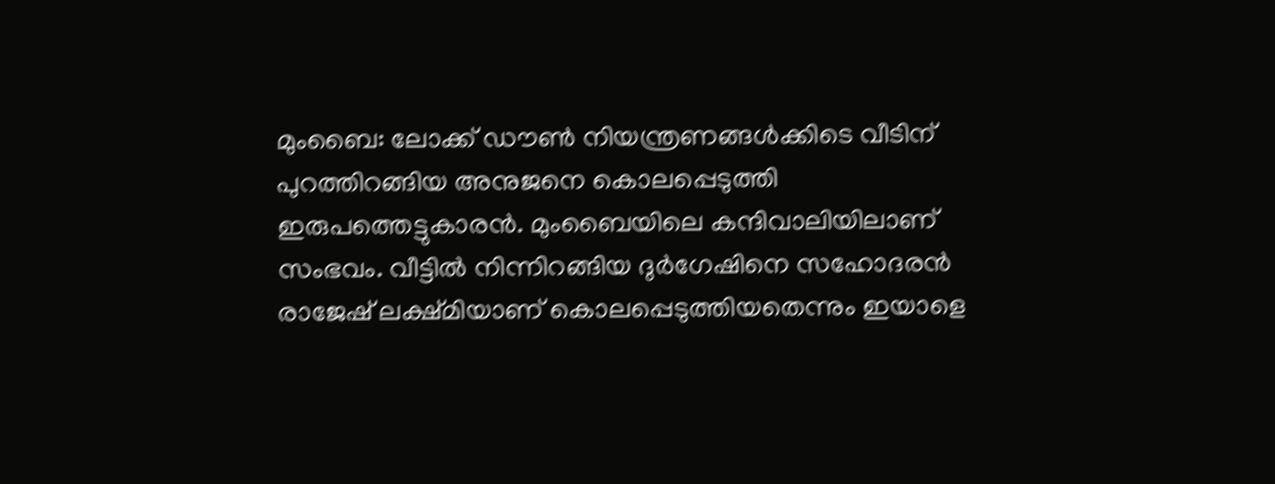മുംബൈ: ലോക്ക് ഡൗൺ നിയന്ത്രണങ്ങൾക്കിടെ വീടിന് പുറത്തിറങ്ങിയ അനുജനെ കൊലപ്പെടുത്തി ഇരുപത്തെട്ടുകാരൻ. മുംബൈയിലെ കന്ദിവാലിയിലാണ് സംഭവം. വീട്ടിൽ നിന്നിറങ്ങിയ ദുർഗേഷിനെ സഹോദരൻ രാജേഷ് ലക്ഷ്മിയാണ് കൊലപ്പെടുത്തിയതെന്നും ഇയാളെ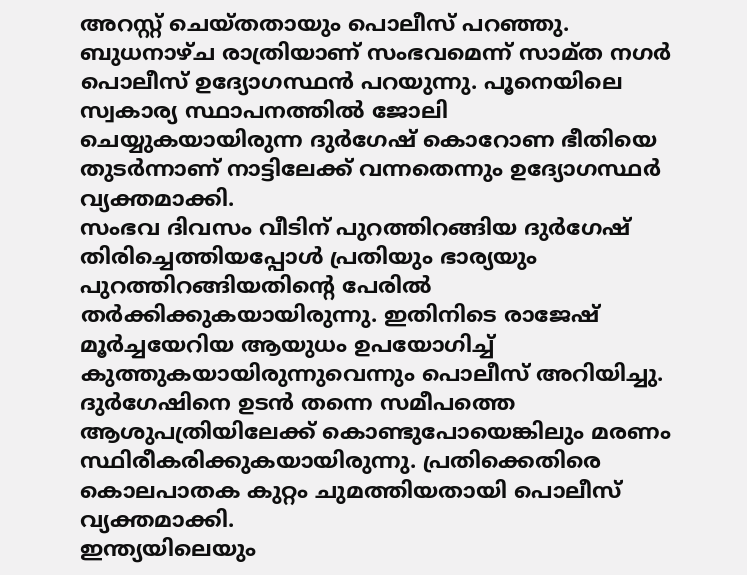അറസ്റ്റ് ചെയ്തതായും പൊലീസ് പറഞ്ഞു.
ബുധനാഴ്ച രാത്രിയാണ് സംഭവമെന്ന് സാമ്ത നഗർ പൊലീസ് ഉദ്യോഗസ്ഥൻ പറയുന്നു. പൂനെയിലെ സ്വകാര്യ സ്ഥാപനത്തിൽ ജോലി ചെയ്യുകയായിരുന്ന ദുർഗേഷ് കൊറോണ ഭീതിയെ തുടർന്നാണ് നാട്ടിലേക്ക് വന്നതെന്നും ഉദ്യോഗസ്ഥർ വ്യക്തമാക്കി.
സംഭവ ദിവസം വീടിന് പുറത്തിറങ്ങിയ ദുർഗേഷ് തിരിച്ചെത്തിയപ്പോൾ പ്രതിയും ഭാര്യയും പുറത്തിറങ്ങിയതിന്റെ പേരിൽ തർക്കിക്കുകയായിരുന്നു. ഇതിനിടെ രാജേഷ് മൂർച്ചയേറിയ ആയുധം ഉപയോഗിച്ച് കുത്തുകയായിരുന്നുവെന്നും പൊലീസ് അറിയിച്ചു. ദുർഗേഷിനെ ഉടൻ തന്നെ സമീപത്തെ ആശുപത്രിയിലേക്ക് കൊണ്ടുപോയെങ്കിലും മരണം സ്ഥിരീകരിക്കുകയായിരുന്നു. പ്രതിക്കെതിരെ കൊലപാതക കുറ്റം ചുമത്തിയതായി പൊലീസ് വ്യക്തമാക്കി.
ഇന്ത്യയിലെയും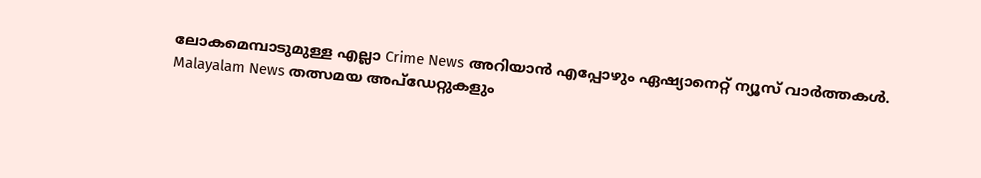ലോകമെമ്പാടുമുള്ള എല്ലാ Crime News അറിയാൻ എപ്പോഴും ഏഷ്യാനെറ്റ് ന്യൂസ് വാർത്തകൾ. Malayalam News തത്സമയ അപ്ഡേറ്റുകളും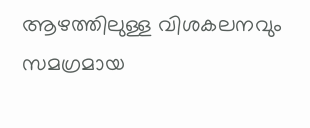ആഴത്തിലുള്ള വിശകലനവും സമഗ്രമായ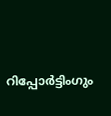റിപ്പോർട്ടിംഗും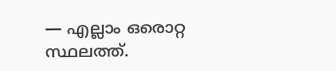— എല്ലാം ഒരൊറ്റ സ്ഥലത്ത്.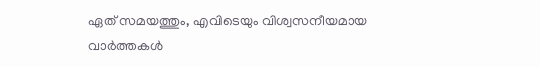ഏത് സമയത്തും, എവിടെയും വിശ്വസനീയമായ വാർത്തകൾ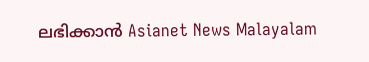ലഭിക്കാൻ Asianet News Malayalam